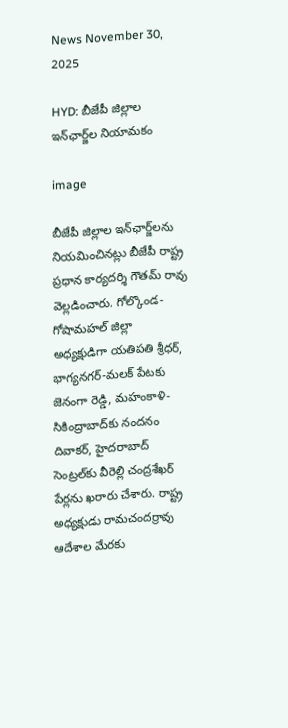News November 30, 2025

HYD: బీజేపీ జిల్లాల ఇన్‌ఛార్జ్‌ల నియామకం

image

బీజేపీ జిల్లాల ఇన్‌ఛార్జ్‌లను నియమించినట్లు బీజేపీ రాష్ట్ర ప్రధాన కార్యదర్శి గౌతమ్ రావు వెల్లడించారు. గోల్కొండ- గోషామహల్ జిల్లా అధ్యక్షుడిగా యతిపతి శ్రీధర్, భాగ్యనగర్-మలక్ పేటకు జెనంగా రెడ్డి, మహంకాళి-సికింద్రాబాద్‌కు నందనం దివాకర్, హైదరాబాద్ సెంట్రల్‌కు వీరెల్లి చంద్రశేఖర్ పేర్లను ఖరారు చేశారు. రాష్ట్ర అధ్యక్షుడు రామచందర్రావు ఆదేశాల మేరకు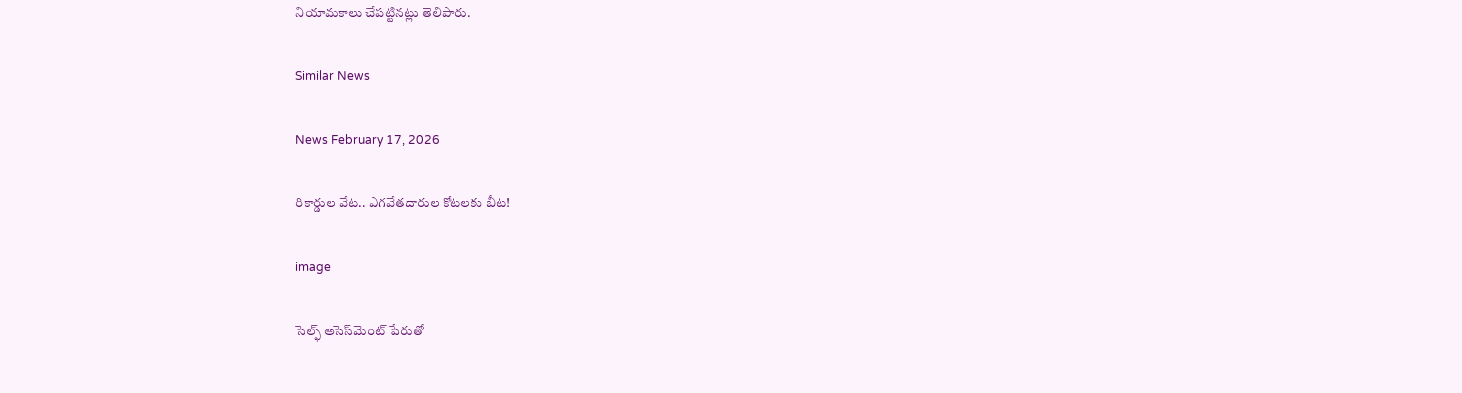నియామకాలు చేపట్టినట్లు తెలిపారు.

Similar News

News February 17, 2026

రికార్డుల వేట.. ఎగవేతదారుల కోటలకు బీట!

image

సెల్ఫ్ అసెస్‌మెంట్ పేరుతో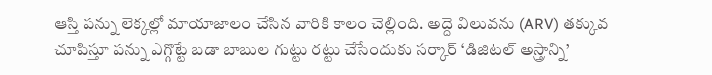ఆస్తి పన్ను లెక్కల్లో మాయాజాలం చేసిన వారికి కాలం చెల్లింది. అద్దె విలువను (ARV) తక్కువ చూపిస్తూ పన్ను ఎగ్గొట్టే బడా బాబుల గుట్టు రట్టు చేసేందుకు సర్కార్ ‘డిజిటల్ అస్త్రాన్ని’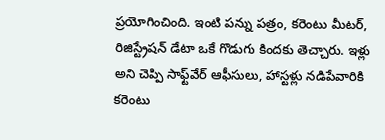ప్రయోగించింది. ఇంటి పన్ను పత్రం, కరెంటు మీటర్, రిజిస్ట్రేషన్ డేటా ఒకే గొడుగు కిందకు తెచ్చారు. ఇళ్లు అని చెప్పి సాఫ్ట్‌వేర్ ఆఫీసులు, హాస్టళ్లు నడిపేవారికి కరెంటు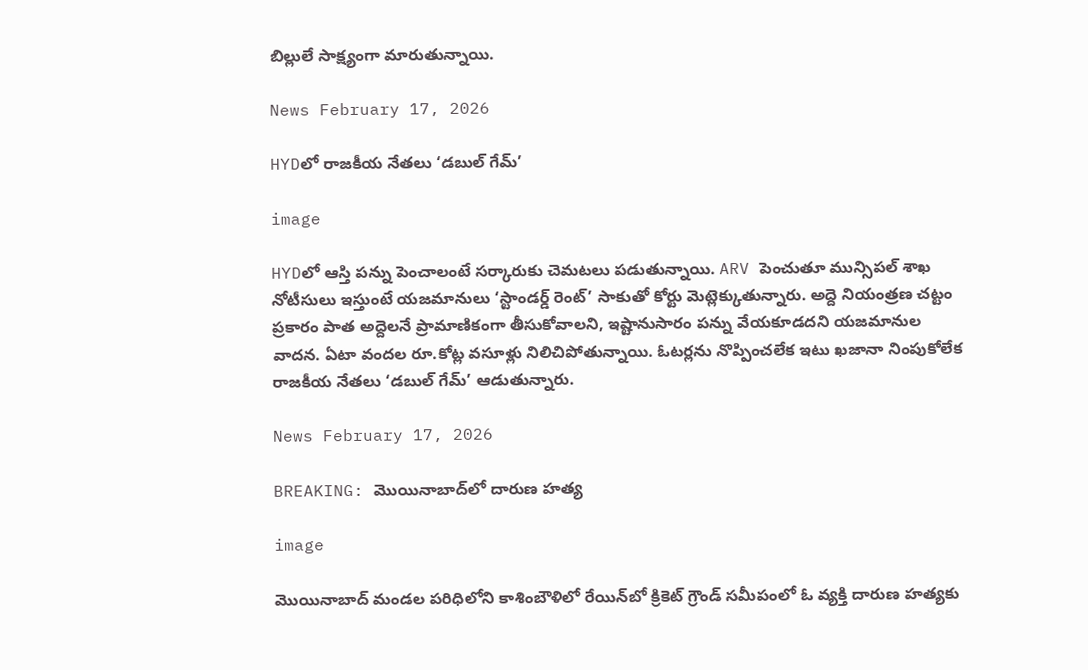బిల్లులే సాక్ష్యంగా మారుతున్నాయి.

News February 17, 2026

HYDలో రాజకీయ నేతలు ‘డబుల్ గేమ్’

image

HYDలో ఆస్తి పన్ను పెంచాలంటే సర్కారుకు చెమటలు పడుతున్నాయి. ARV పెంచుతూ మున్సిపల్ శాఖ నోటీసులు ఇస్తుంటే యజమానులు ‘స్టాండర్డ్ రెంట్’ సాకుతో కోర్టు మెట్లెక్కుతున్నారు. అద్దె నియంత్రణ చట్టం ప్రకారం పాత అద్దెలనే ప్రామాణికంగా తీసుకోవాలని, ఇష్టానుసారం పన్ను వేయకూడదని యజమానుల వాదన. ఏటా వందల రూ.కోట్ల వసూళ్లు నిలిచిపోతున్నాయి. ఓటర్లను నొప్పించలేక ఇటు ఖజానా నింపుకోలేక రాజకీయ నేతలు ‘డబుల్ గేమ్’ ఆడుతున్నారు.

News February 17, 2026

BREAKING: మొయినాబాద్‌లో దారుణ హత్య

image

మొయినాబాద్ మండల పరిధిలోని కాశింబౌళిలో రేయిన్‌బో క్రికెట్ గ్రౌండ్ సమీపంలో ఓ వ్యక్తి దారుణ హత్యకు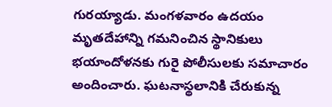గురయ్యాడు. మంగళవారం ఉదయం మృతదేహాన్ని గమనించిన స్థానికులు భయాందోళనకు గురై పోలీసులకు సమాచారం అందించారు. ఘటనాస్థలానికి చేరుకున్న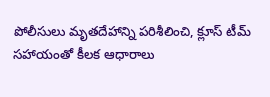పోలీసులు మృతదేహాన్ని పరిశీలించి, క్లూస్ టీమ్ సహాయంతో కీలక ఆధారాలు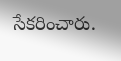సేకరించారు.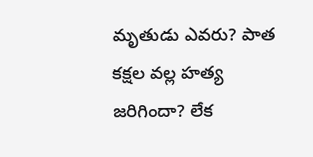మృతుడు ఎవరు? పాత కక్షల వల్ల హత్య జరిగిందా? లేక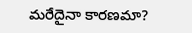మరేదైనా కారణమా?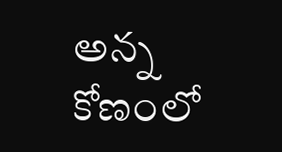అన్న కోణంలో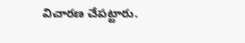విచారణ చేపట్టారు.